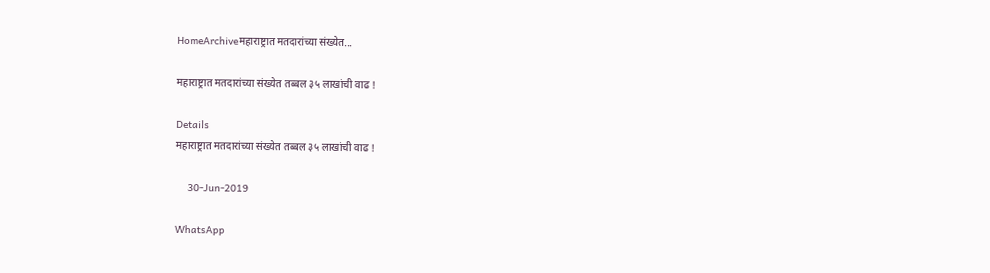HomeArchiveमहाराष्ट्रात मतदारांच्या संख्येत...

महाराष्ट्रात मतदारांच्या संख्येत तब्बल ३५ लाखांची वाढ !

Details
महाराष्ट्रात मतदारांच्या संख्येत तब्बल ३५ लाखांची वाढ !

    30-Jun-2019

WhatsApp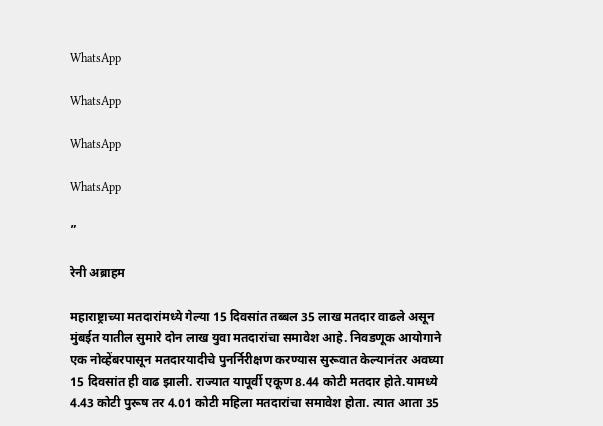WhatsApp

WhatsApp

WhatsApp

WhatsApp

”

रेनी अब्राहम

महाराष्ट्राच्या मतदारांमध्ये गेल्या 15 दिवसांत तब्बल 35 लाख मतदार वाढले असून मुंबईत यातील सुमारे दोन लाख युवा मतदारांचा समावेश आहे. निवडणूक आयोगाने एक नोव्हेंबरपासून मतदारयादीचे पुनर्निरीक्षण करण्यास सुरूवात केल्यानंतर अवघ्या 15 दिवसांत ही वाढ झाली. राज्यात यापूर्वी एकूण 8.44 कोटी मतदार होते.यामध्ये 4.43 कोटी पुरूष तर 4.01 कोटी महिला मतदारांचा समावेश होता. त्यात आता 35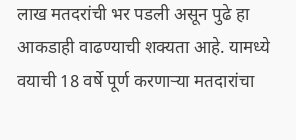लाख मतदरांची भर पडली असून पुढे हा आकडाही वाढण्याची शक्यता आहे. यामध्ये वयाची 18 वर्षे पूर्ण करणाऱ्या मतदारांचा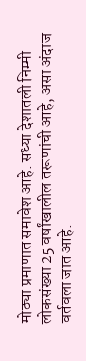मोठ्या प्रमाणात समावेश आहे. सध्या देशातली निम्मी लोकसंख्या 25 वर्षांखालील तरूणांची आहे, असा अंदाज वर्तवला जात आहे.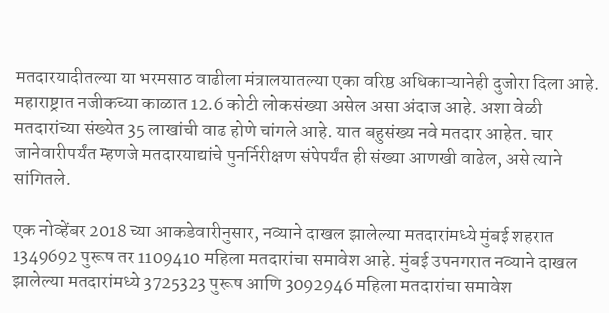मतदारयादीतल्या या भरमसाठ वाढीला मंत्रालयातल्या एका वरिष्ठ अधिकाऱ्यानेही दुजोरा दिला आहे. महाराष्ट्रात नजीकच्या काळात 12.6 कोटी लोकसंख्या असेल असा अंदाज आहे. अशा वेळी मतदारांच्या संख्येत 35 लाखांची वाढ होणे चांगले आहे. यात बहुसंख्य नवे मतदार आहेत. चार जानेवारीपर्यंत म्हणजे मतदारयाद्यांचे पुनर्निरीक्षण संपेपर्यंत ही संख्या आणखी वाढेल, असे त्याने सांगितले.

एक नोव्हेंबर 2018 च्या आकडेवारीनुसार, नव्याने दाखल झालेल्या मतदारांमध्ये मुंबई शहरात 1349692 पुरूष तर 1109410 महिला मतदारांचा समावेश आहे. मुंबई उपनगरात नव्याने दाखल झालेल्या मतदारांमध्ये 3725323 पुरूष आणि 3092946 महिला मतदारांचा समावेश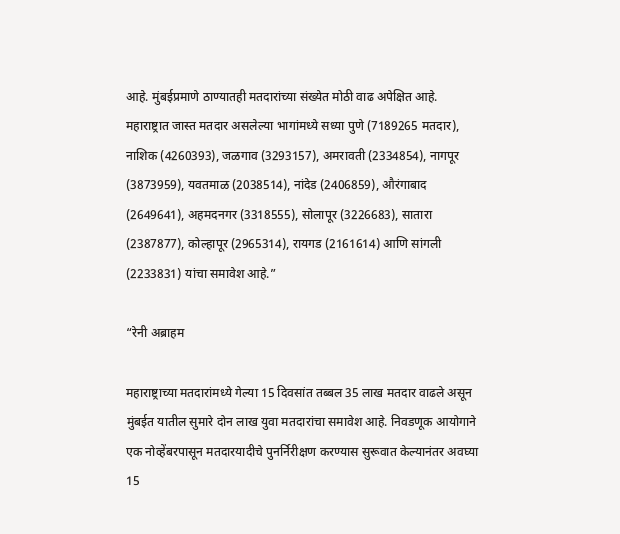आहे. मुंबईप्रमाणे ठाण्यातही मतदारांच्या संख्येत मोठी वाढ अपेक्षित आहे. महाराष्ट्रात जास्त मतदार असलेल्या भागांमध्ये सध्या पुणे (7189265 मतदार), नाशिक (4260393), जळगाव (3293157), अमरावती (2334854), नागपूर (3873959), यवतमाळ (2038514), नांदेड (2406859), औरंगाबाद (2649641), अहमदनगर (3318555), सोलापूर (3226683), सातारा (2387877), कोल्हापूर (2965314), रायगड (2161614) आणि सांगली (2233831) यांचा समावेश आहे.”

“रेनी अब्राहम

महाराष्ट्राच्या मतदारांमध्ये गेल्या 15 दिवसांत तब्बल 35 लाख मतदार वाढले असून मुंबईत यातील सुमारे दोन लाख युवा मतदारांचा समावेश आहे. निवडणूक आयोगाने एक नोव्हेंबरपासून मतदारयादीचे पुनर्निरीक्षण करण्यास सुरूवात केल्यानंतर अवघ्या 15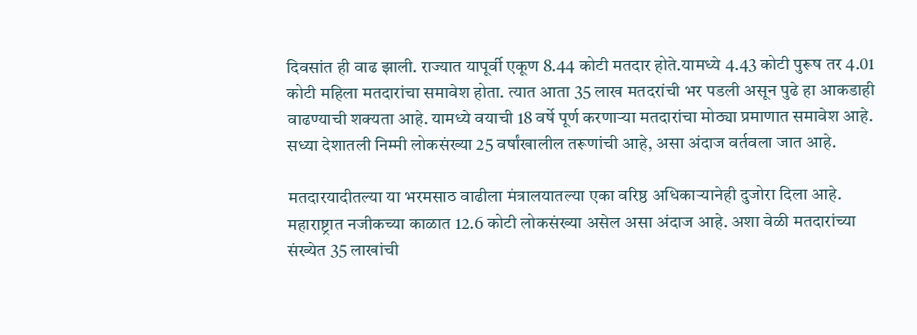दिवसांत ही वाढ झाली. राज्यात यापूर्वी एकूण 8.44 कोटी मतदार होते.यामध्ये 4.43 कोटी पुरूष तर 4.01 कोटी महिला मतदारांचा समावेश होता. त्यात आता 35 लाख मतदरांची भर पडली असून पुढे हा आकडाही वाढण्याची शक्यता आहे. यामध्ये वयाची 18 वर्षे पूर्ण करणाऱ्या मतदारांचा मोठ्या प्रमाणात समावेश आहे. सध्या देशातली निम्मी लोकसंख्या 25 वर्षांखालील तरूणांची आहे, असा अंदाज वर्तवला जात आहे.

मतदारयादीतल्या या भरमसाठ वाढीला मंत्रालयातल्या एका वरिष्ठ अधिकाऱ्यानेही दुजोरा दिला आहे. महाराष्ट्रात नजीकच्या काळात 12.6 कोटी लोकसंख्या असेल असा अंदाज आहे. अशा वेळी मतदारांच्या संख्येत 35 लाखांची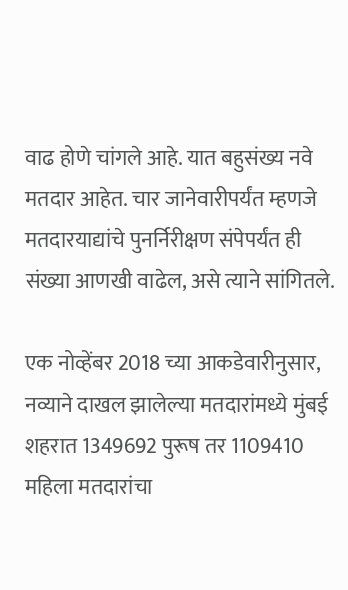वाढ होणे चांगले आहे. यात बहुसंख्य नवे मतदार आहेत. चार जानेवारीपर्यंत म्हणजे मतदारयाद्यांचे पुनर्निरीक्षण संपेपर्यंत ही संख्या आणखी वाढेल, असे त्याने सांगितले.

एक नोव्हेंबर 2018 च्या आकडेवारीनुसार, नव्याने दाखल झालेल्या मतदारांमध्ये मुंबई शहरात 1349692 पुरूष तर 1109410 महिला मतदारांचा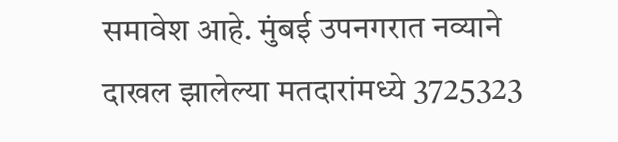समावेश आहे. मुंबई उपनगरात नव्याने दाखल झालेल्या मतदारांमध्ये 3725323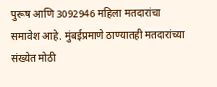पुरूष आणि 3092946 महिला मतदारांचा समावेश आहे. मुंबईप्रमाणे ठाण्यातही मतदारांच्या संख्येत मोठी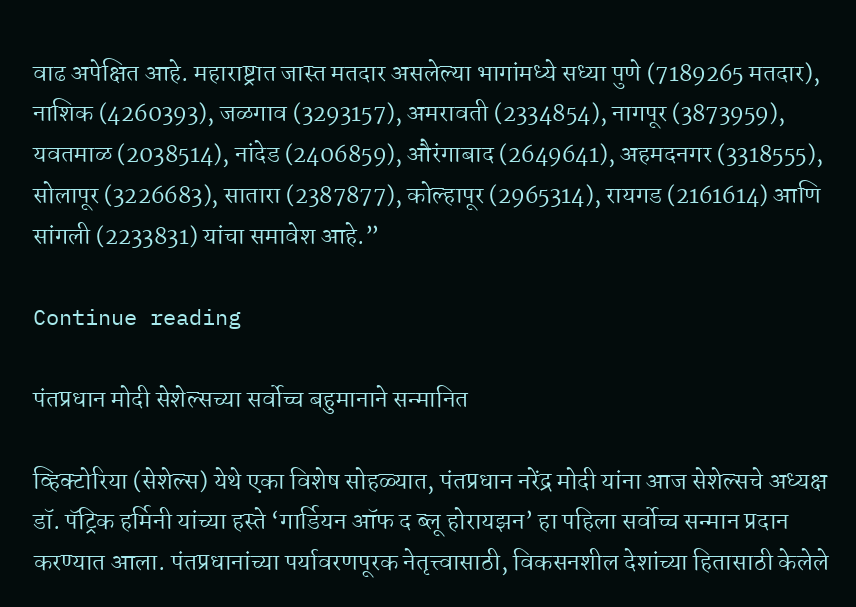वाढ अपेक्षित आहे. महाराष्ट्रात जास्त मतदार असलेल्या भागांमध्ये सध्या पुणे (7189265 मतदार), नाशिक (4260393), जळगाव (3293157), अमरावती (2334854), नागपूर (3873959), यवतमाळ (2038514), नांदेड (2406859), औरंगाबाद (2649641), अहमदनगर (3318555), सोलापूर (3226683), सातारा (2387877), कोल्हापूर (2965314), रायगड (2161614) आणि सांगली (2233831) यांचा समावेश आहे.”

Continue reading

पंतप्रधान मोदी सेशेल्सच्या सर्वोच्च बहुमानाने सन्मानित

व्हिक्टोरिया (सेशेल्स) येथे एका विशेष सोहळ्यात, पंतप्रधान नरेंद्र मोदी यांना आज सेशेल्सचे अध्यक्ष डॉ. पॅट्रिक हर्मिनी यांच्या हस्ते ‘गार्डियन ऑफ द ब्लू होरायझन’ हा पहिला सर्वोच्च सन्मान प्रदान करण्यात आला. पंतप्रधानांच्या पर्यावरणपूरक नेतृत्त्वासाठी, विकसनशील देशांच्या हितासाठी केलेले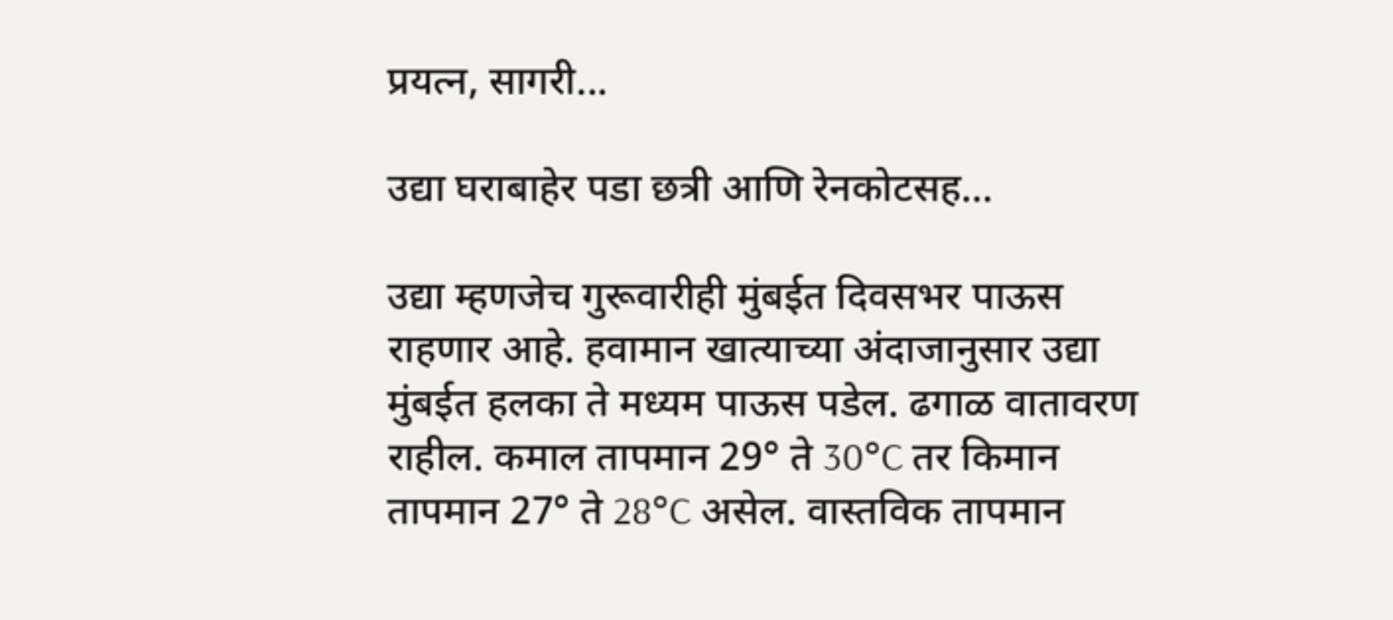प्रयत्न, सागरी...

उद्या घराबाहेर पडा छत्री आणि रेनकोटसह…

उद्या म्हणजेच गुरूवारीही मुंबईत दिवसभर पाऊस राहणार आहे. हवामान खात्याच्या अंदाजानुसार उद्या मुंबईत हलका ते मध्यम पाऊस पडेल. ढगाळ वातावरण राहील. कमाल तापमान 29° ते 30°C तर किमान तापमान 27° ते 28°C असेल. वास्तविक तापमान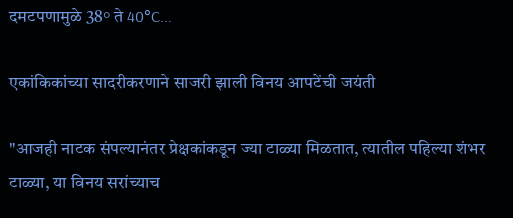दमटपणामुळे 38° ते 40°C...

एकांकिकांच्या सादरीकरणाने साजरी झाली विनय आपटेंची जयंती

"आजही नाटक संपल्यानंतर प्रेक्षकांकडून ज्या टाळ्या मिळतात, त्यातील पहिल्या शंभर टाळ्या, या विनय सरांच्याच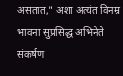असतात," अशा अत्यंत विनम्र भावना सुप्रसिद्ध अभिनेते संकर्षण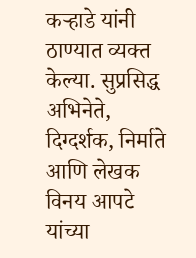कऱ्हाडे यांनी ठाण्यात व्यक्त केल्या. सुप्रसिद्ध अभिनेते, दिग्दर्शक, निर्माते आणि लेखक विनय आपटे यांच्या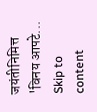जयंतीनिमित्त 'विनय आपटे...
Skip to content